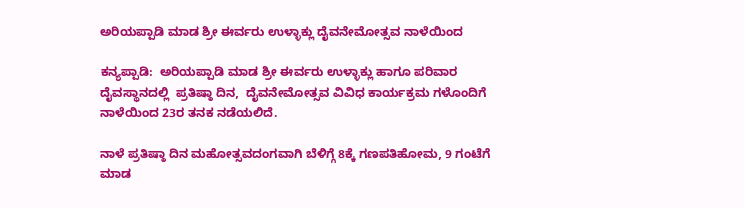ಅರಿಯಪ್ಪಾಡಿ ಮಾಡ ಶ್ರೀ ಈರ್ವರು ಉಳ್ಳಾಕ್ಲು ದೈವನೇಮೋತ್ಸವ ನಾಳೆಯಿಂದ

ಕನ್ಯಪ್ಪಾಡಿ:  ಅರಿಯಪ್ಪಾಡಿ ಮಾಡ ಶ್ರೀ ಈರ್ವರು ಉಳ್ಳಾಕ್ಲು ಹಾಗೂ ಪರಿವಾರ ದೈವಸ್ಥಾನದಲ್ಲಿ  ಪ್ರತಿಷ್ಠಾ ದಿನ,  ದೈವನೇಮೋತ್ಸವ ವಿವಿಧ ಕಾರ್ಯಕ್ರಮ ಗಳೊಂದಿಗೆ ನಾಳೆಯಿಂದ 23ರ ತನಕ ನಡೆಯಲಿದೆ.

ನಾಳೆ ಪ್ರತಿಷ್ಠಾ ದಿನ ಮಹೋತ್ಸವದಂಗವಾಗಿ ಬೆಳಿಗ್ಗೆ 8ಕ್ಕೆ ಗಣಪತಿಹೋಮ, 9 ಗಂಟೆಗೆ ಮಾಡ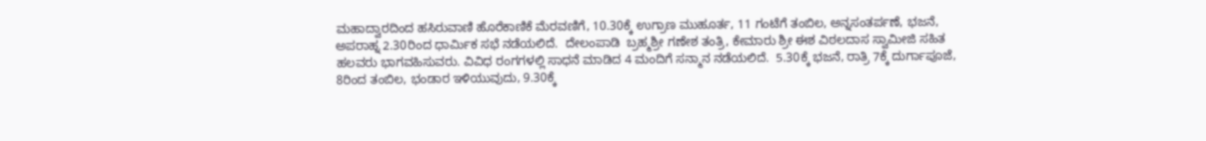ಮಹಾದ್ವಾರದಿಂದ ಹಸಿರುವಾಣಿ ಹೊರೆಕಾಣಿಕೆ ಮೆರವಣಿಗೆ, 10.30ಕ್ಕೆ ಉಗ್ರಾಣ ಮುಹೂರ್ತ, 11 ಗಂಟೆಗೆ ತಂಬಿಲ, ಅನ್ನಸಂತರ್ಪಣೆ, ಭಜನೆ, ಅಪರಾಹ್ನ 2.30ರಿಂದ ಧಾರ್ಮಿಕ ಸಭೆ ನಡೆಯಲಿದೆ.  ದೇಲಂಪಾಡಿ  ಬ್ರಹ್ಮಶ್ರೀ ಗಣೇಶ ತಂತ್ರಿ, ಕೇಮಾರು ಶ್ರೀ ಈಶ ವಿಠಲದಾಸ ಸ್ವಾಮೀಜಿ ಸಹಿತ ಹಲವರು ಭಾಗವಹಿಸುವರು. ವಿವಿಧ ರಂಗಗಳಲ್ಲಿ ಸಾಧನೆ ಮಾಡಿದ 4 ಮಂದಿಗೆ ಸನ್ಮಾನ ನಡೆಯಲಿದೆ.  5.30ಕ್ಕೆ ಭಜನೆ, ರಾತ್ರಿ 7ಕ್ಕೆ ದುರ್ಗಾಪೂಜೆ, 8ರಿಂದ ತಂಬಿಲ, ಭಂಡಾರ ಇಳಿಯುವುದು, 9.30ಕ್ಕೆ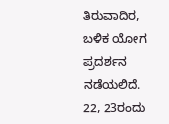ತಿರುವಾದಿರ, ಬಳಿಕ ಯೋಗ ಪ್ರದರ್ಶನ ನಡೆಯಲಿದೆ. 22, 23ರಂದು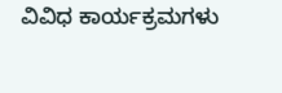ವಿವಿಧ ಕಾರ್ಯಕ್ರಮಗಳು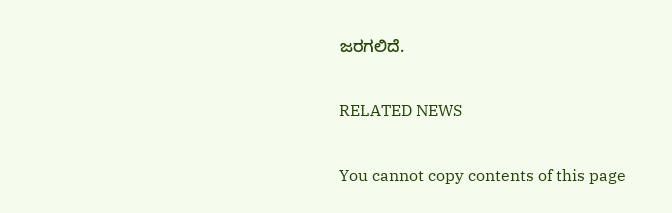ಜರಗಲಿದೆ.

RELATED NEWS

You cannot copy contents of this page